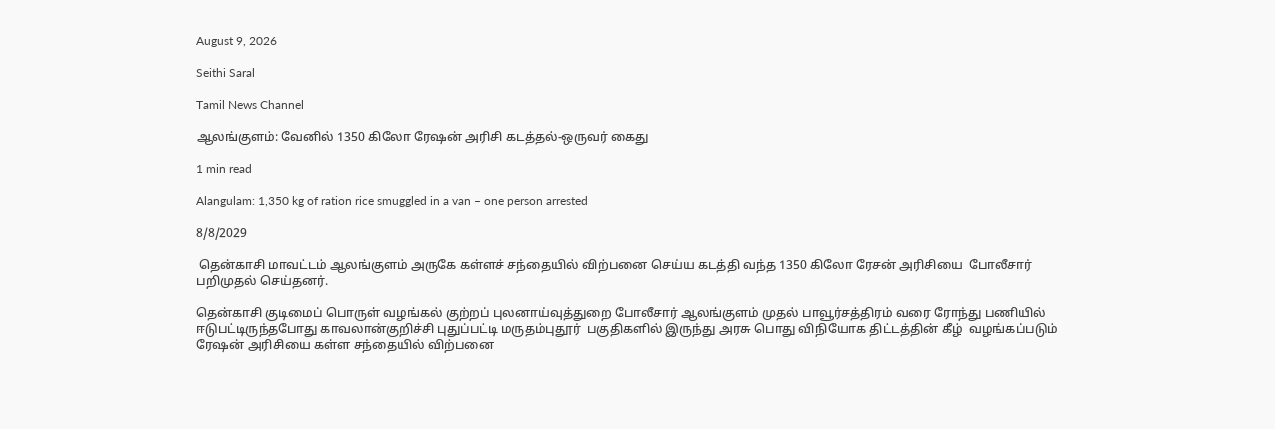August 9, 2026

Seithi Saral

Tamil News Channel

ஆலங்குளம்: வேனில் 1350 கிலோ ரேஷன் அரிசி கடத்தல்-ஒருவர் கைது

1 min read

Alangulam: 1,350 kg of ration rice smuggled in a van – one person arrested

8/8/2029

 தென்காசி மாவட்டம் ஆலங்குளம் அருகே கள்ளச் சந்தையில் விற்பனை செய்ய கடத்தி வந்த 1350 கிலோ ரேசன் அரிசியை  போலீசார் பறிமுதல் செய்தனர்.

தென்காசி குடிமைப் பொருள் வழங்கல் குற்றப் புலனாய்வுத்துறை போலீசார் ஆலங்குளம் முதல் பாவூர்சத்திரம் வரை ரோந்து பணியில் ஈடுபட்டிருந்தபோது காவலான்குறிச்சி புதுப்பட்டி மருதம்புதூர்  பகுதிகளில் இருந்து அரசு பொது விநியோக திட்டத்தின் கீழ்  வழங்கப்படும்  ரேஷன் அரிசியை கள்ள சந்தையில் விற்பனை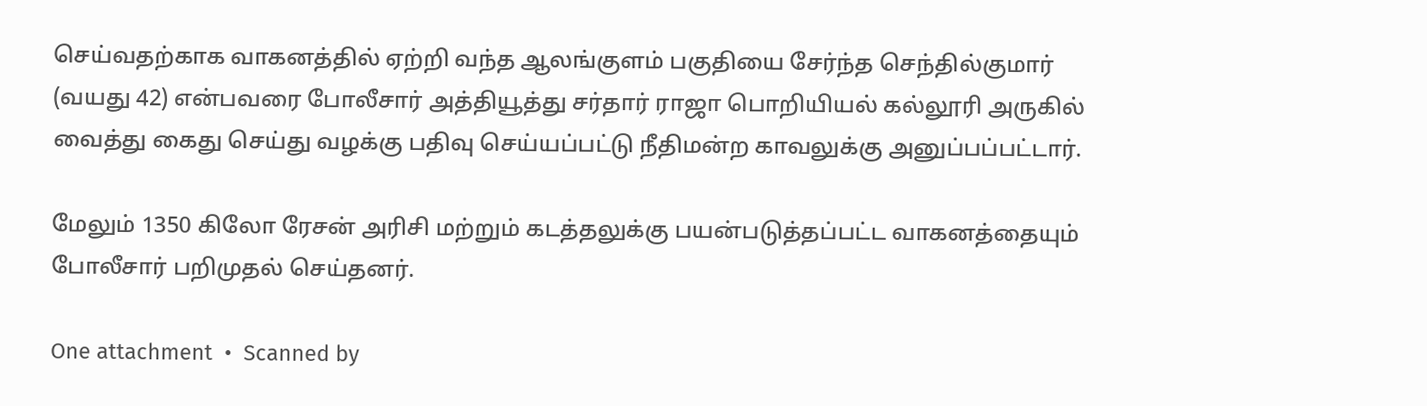செய்வதற்காக வாகனத்தில் ஏற்றி வந்த ஆலங்குளம் பகுதியை சேர்ந்த செந்தில்குமார் (வயது 42) என்பவரை போலீசார் அத்தியூத்து சர்தார் ராஜா பொறியியல் கல்லூரி அருகில் வைத்து கைது செய்து வழக்கு பதிவு செய்யப்பட்டு நீதிமன்ற காவலுக்கு அனுப்பப்பட்டார்.

மேலும் 1350 கிலோ ரேசன் அரிசி மற்றும் கடத்தலுக்கு பயன்படுத்தப்பட்ட வாகனத்தையும் போலீசார் பறிமுதல் செய்தனர்.

One attachment  •  Scanned by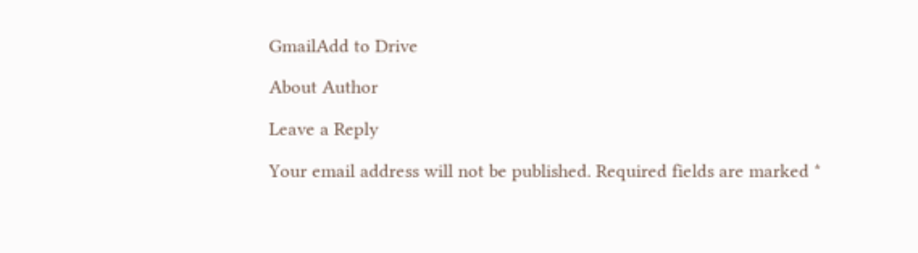GmailAdd to Drive

About Author

Leave a Reply

Your email address will not be published. Required fields are marked *